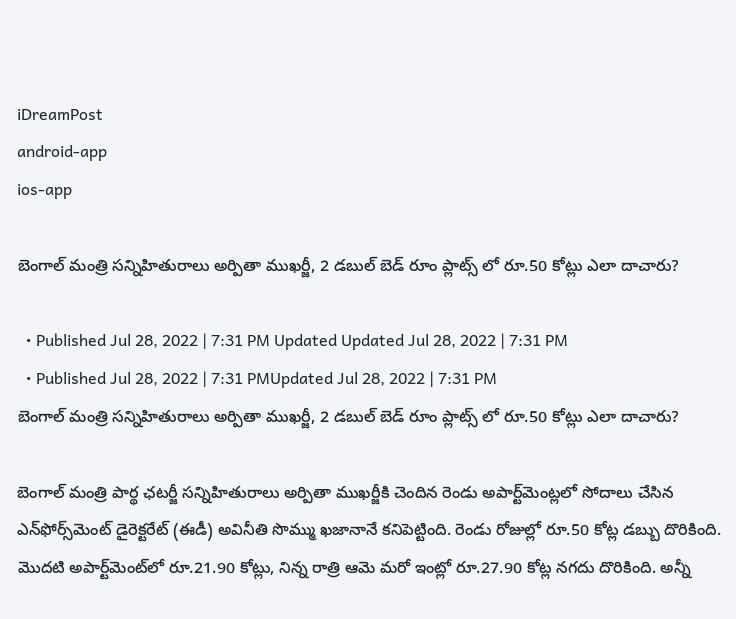iDreamPost
android-app
ios-app

బెంగాల్ మంత్రి స‌న్నిహితురాలు అర్పితా ముఖర్జీ, 2 డబుల్ బెడ్ రూం ప్లాట్స్ లో రూ.50 కోట్లు ఎలా దాచారు?

  • Published Jul 28, 2022 | 7:31 PM Updated Updated Jul 28, 2022 | 7:31 PM
  • Published Jul 28, 2022 | 7:31 PMUpdated Jul 28, 2022 | 7:31 PM
బెంగాల్ మంత్రి స‌న్నిహితురాలు అర్పితా ముఖర్జీ, 2 డబుల్ బెడ్ రూం ప్లాట్స్ లో రూ.50 కోట్లు ఎలా దాచారు?

బెంగాల్ మంత్రి పార్థ ఛటర్జీ సన్నిహితురాలు అర్పితా ముఖర్జీకి చెందిన రెండు అపార్ట్‌మెంట్ల‌లో సోదాలు చేసిన‌ ఎన్‌ఫోర్స్‌మెంట్ డైరెక్టరేట్ (ఈడీ) అవినీతి సొమ్ము ఖ‌జానానే కనిపెట్టింది. రెండు రోజుల్లో రూ.50 కోట్ల డ‌బ్బు దొరికింది. మొదటి అపార్ట్‌మెంట్‌లో రూ.21.90 కోట్లు, నిన్న రాత్రి ఆమె మరో ఇంట్లో రూ.27.90 కోట్ల నగదు దొరికింది. అన్నీ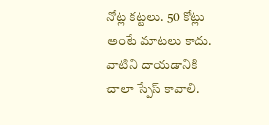నోట్ల క‌ట్ట‌లు. 50 కోట్లు అంటే మాట‌లు కాదు. వాటిని దాయ‌డానికి చాలా స్పేస్ కావాలి.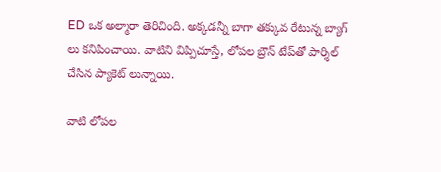ED ఒక అల్మారా తెరిచింది. అక్క‌డ‌న్నీ బాగా త‌క్కువ రేటున్న బ్యాగ్ లు క‌నిపించాయి. వాటిని విప్పిచూస్తే, లోపల బ్రౌన్ టేప్‌తో పార్శిల్ చేసిన ప్యాకెట్ లున్నాయి.

వాటి లోపల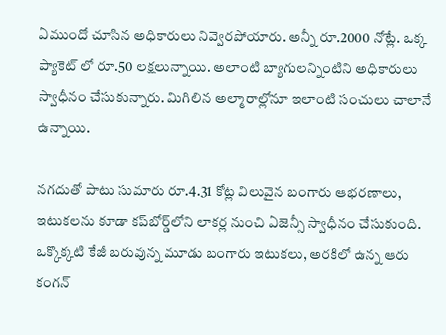ఏముందో చూసిన‌ అధికారులు నివ్వెరపోయారు. అన్నీ రూ.2000 నోట్లే. ఒక్క‌ ప్యాకెట్ లో రూ.50 లక్షలున్నాయి. అలాంటి బ్యాగుల‌న్నింటిని అధికారులు స్వాధీనం చేసుకున్నారు. మిగిలిన అల్మారాల్లోనూ ఇలాంటి సంచులు చాలానే ఉన్నాయి.

న‌గదుతో పాటు సుమారు రూ.4.31 కోట్ల విలువైన బంగారు ఆభరణాలు, ఇటుకలను కూడా కప్‌బోర్డ్‌లోని లాకర్ల నుంచి ఏజెన్సీ స్వాధీనం చేసుకుంది. ఒక్కొక్కటి కేజీ బరువున్న మూడు బంగారు ఇటుకలు, అర‌కిలో ఉన్న‌ ఆరు కంగన్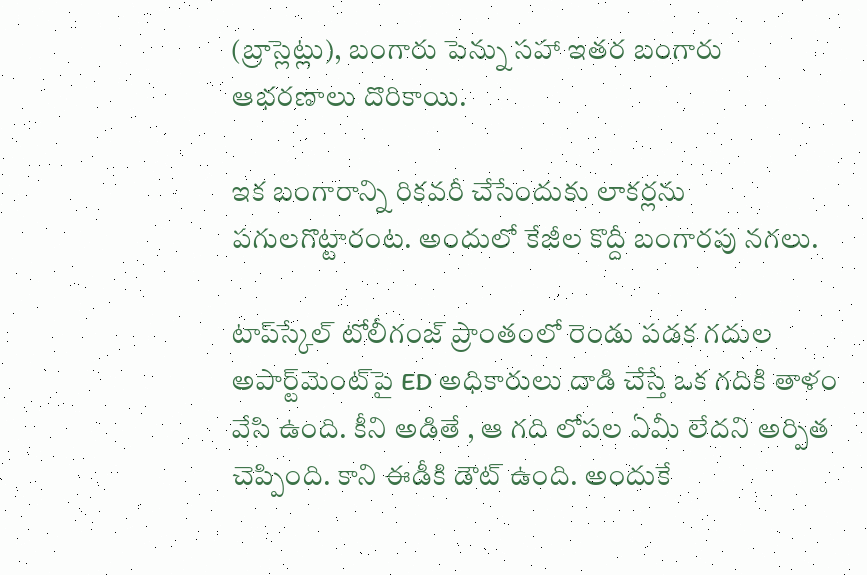(బ్రాస్లెట్లు), బంగారు పెన్ను సహా ఇతర బంగారు ఆభరణాలు దొరికాయి.

ఇక బంగారాన్ని రికవరీ చేసేందుకు లాకర్లను పగులగొట్టారంట‌. అందులో కేజీల కొద్దీ బంగార‌పు న‌గ‌లు.

టాప్‌స్కేల్ టోలీగంజ్ ప్రాంతంలో రెండు పడక గదుల అపార్ట్‌మెంట్‌పై ED అధికారులు దాడి చేస్తే ఒక గదికి తాళం వేసి ఉంది. కీని అడితే , ఆ గది లోపల ఏమీ లేదని అర్పిత చెప్పింది. కాని ఈడీకి డౌట్ ఉంది. అందుకే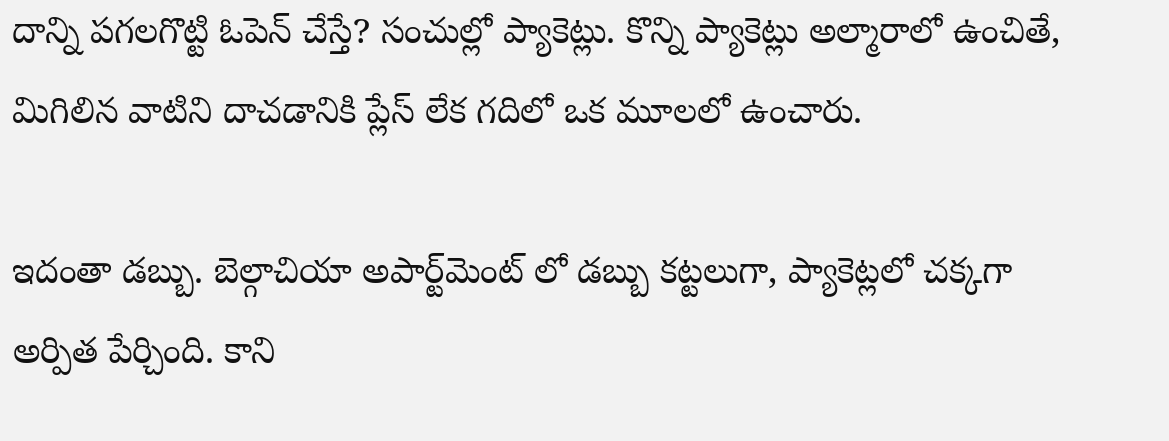దాన్ని ప‌గ‌ల‌గొట్టి ఓపెన్ చేస్తే? సంచుల్లో ప్యాకెట్లు. కొన్ని ప్యాకెట్లు అల్మారాలో ఉంచితే, మిగిలిన వాటిని దాచ‌డానికి ప్లేస్ లేక గదిలో ఒక మూలలో ఉంచారు.

ఇదంతా డ‌బ్బు. బెల్గాచియా అపార్ట్‌మెంట్ లో డబ్బు కట్టలుగా, ప్యాకెట్లలో చక్కగా అర్పిత పేర్చింది. కాని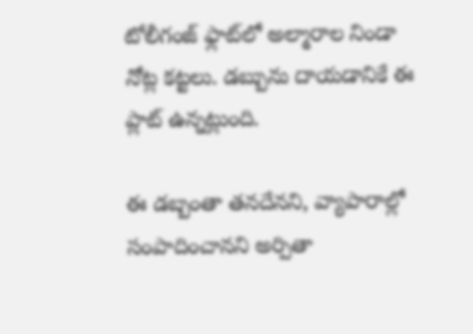టోలీగంజ్ ఫ్లాట్‌లో అల్మారాల నిండా నోట్ల క‌ట్ట‌లు. డ‌బ్బును దాయ‌డానికే ఈ ప్లాట్ ఉన్న‌ట్లుంది.

ఈ డ‌బ్బంతా త‌న‌దేన‌ని, వ్యాపారాల్లో సంపాదించాన‌ని అర్పితా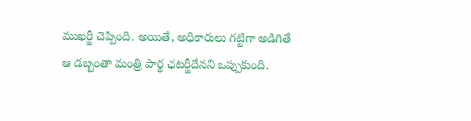ముఖర్జీ చెప్పింది. అయితే, అధికారులు గ‌ట్టిగా అడిగితే ఆ డ‌బ్బంతా మంత్రి పార్థ ఛటర్జీదేన‌ని ఒప్పుకుంది.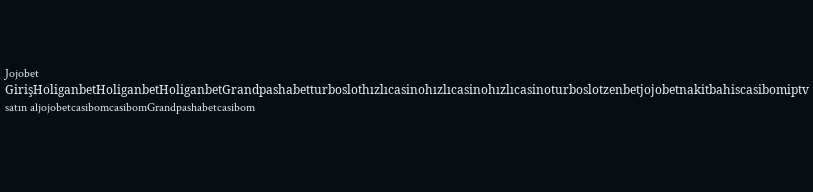Jojobet GirişHoliganbetHoliganbetHoliganbetGrandpashabetturboslothızlıcasinohızlıcasinohızlıcasinoturboslotzenbetjojobetnakitbahiscasibomiptv satın aljojobetcasibomcasibomGrandpashabetcasibom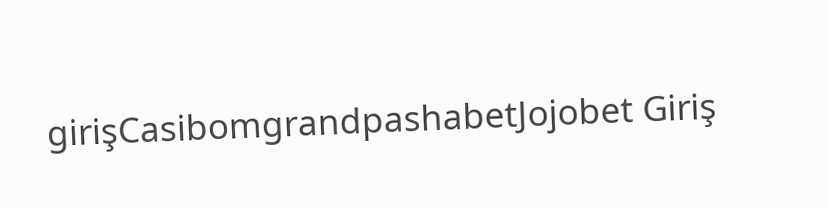girişCasibomgrandpashabetJojobet Giriş